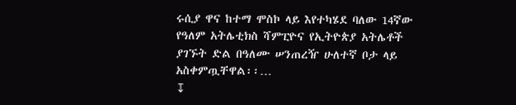ሩሲያ ዋና ከተማ ሞስኮ ላይ እየተካሄደ ባለው 14ኛው የዓለም አትሌቲክስ ሻምፒዮና የኢትዮጵያ አትሌቶች ያገኙት ድል በዓለሙ ሠንጠረዥ ሁለተኛ ቦታ ላይ አስቀምጧቸዋል፡፡…
↧